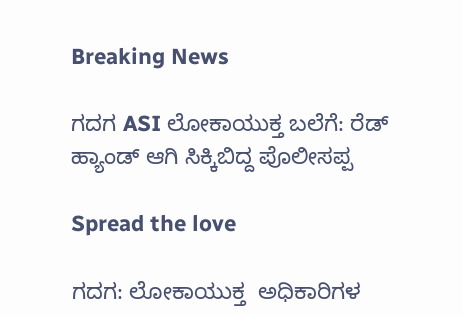Breaking News

ಗದಗ ASI ಲೋಕಾಯುಕ್ತ ಬಲೆಗೆ: ರೆಡ್ ಹ್ಯಾಂಡ್ ಆಗಿ ಸಿಕ್ಕಿಬಿದ್ದ ಪೊಲೀಸಪ್ಪ

Spread the love

ಗದಗ: ಲೋಕಾಯುಕ್ತ  ಅಧಿಕಾರಿಗಳ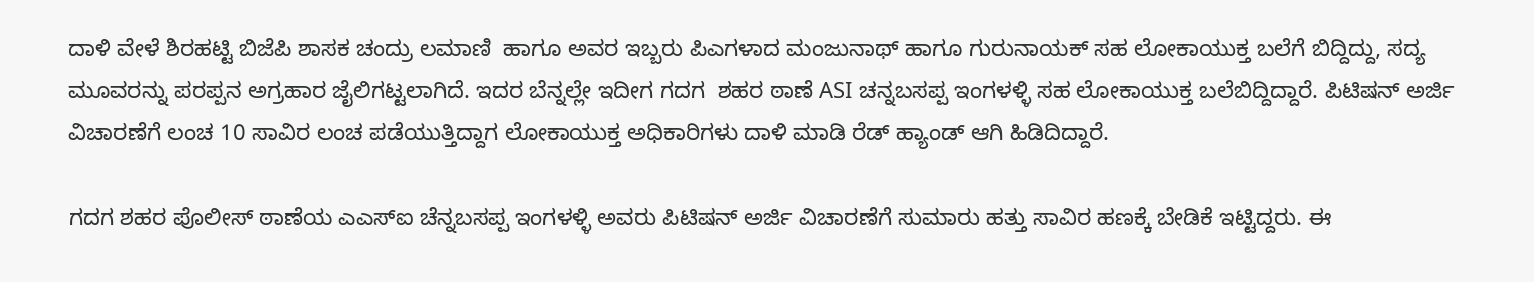ದಾಳಿ ವೇಳೆ ಶಿರಹಟ್ಟಿ ಬಿಜೆಪಿ ಶಾಸಕ ಚಂದ್ರು ಲಮಾಣಿ  ಹಾಗೂ ಅವರ ಇಬ್ಬರು ಪಿಎಗಳಾದ ಮಂಜುನಾಥ್ ಹಾಗೂ ಗುರುನಾಯಕ್ ಸಹ ಲೋಕಾಯುಕ್ತ ಬಲೆಗೆ ಬಿದ್ದಿದ್ದು, ಸದ್ಯ ಮೂವರನ್ನು ಪರಪ್ಪನ ಅಗ್ರಹಾರ ಜೈಲಿಗಟ್ಟಲಾಗಿದೆ. ಇದರ ಬೆನ್ನಲ್ಲೇ ಇದೀಗ ಗದಗ  ಶಹರ ಠಾಣೆ ASI ಚನ್ನಬಸಪ್ಪ ಇಂಗಳಳ್ಳಿ ಸಹ ಲೋಕಾಯುಕ್ತ ಬಲೆಬಿದ್ದಿದ್ದಾರೆ. ಪಿಟಿಷನ್ ಅರ್ಜಿ ವಿಚಾರಣೆಗೆ ಲಂಚ 10 ಸಾವಿರ ಲಂಚ ಪಡೆಯುತ್ತಿದ್ದಾಗ ಲೋಕಾಯುಕ್ತ ಅಧಿಕಾರಿಗಳು ದಾಳಿ ಮಾಡಿ ರೆಡ್ ಹ್ಯಾಂಡ್ ಆಗಿ ಹಿಡಿದಿದ್ದಾರೆ.

ಗದಗ ಶಹರ ಪೊಲೀಸ್ ಠಾಣೆಯ ಎಎಸ್ಐ ಚೆನ್ನಬಸಪ್ಪ ಇಂಗಳಳ್ಳಿ ಅವರು ಪಿಟಿಷನ್ ಅರ್ಜಿ ವಿಚಾರಣೆಗೆ ಸುಮಾರು ಹತ್ತು ಸಾವಿರ ಹಣಕ್ಕೆ ಬೇಡಿಕೆ ಇಟ್ಟಿದ್ದರು. ಈ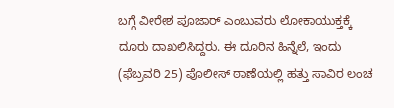ಬಗ್ಗೆ ವೀರೇಶ ಪೂಜಾರ್ ಎಂಬುವರು ಲೋಕಾಯುಕ್ತಕ್ಕೆ ದೂರು ದಾಖಲಿಸಿದ್ದರು. ಈ ದೂರಿನ ಹಿನ್ನೆಲೆ, ಇಂದು (ಫೆಬ್ರವರಿ 25) ಪೊಲೀಸ್ ಠಾಣೆಯಲ್ಲಿ ಹತ್ತು ಸಾವಿರ ಲಂಚ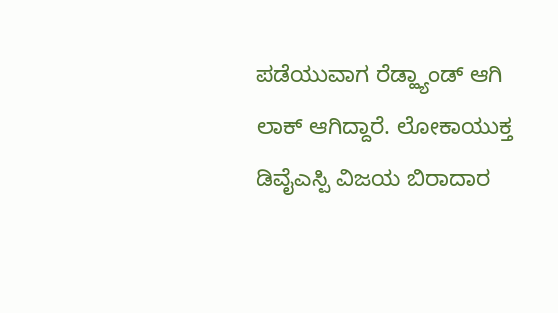ಪಡೆಯುವಾಗ ರೆಡ್ಹ್ಯಾಂಡ್ ಆಗಿ ಲಾಕ್ ಆಗಿದ್ದಾರೆ. ಲೋಕಾಯುಕ್ತ ಡಿವೈಎಸ್ಪಿ ವಿಜಯ ಬಿರಾದಾರ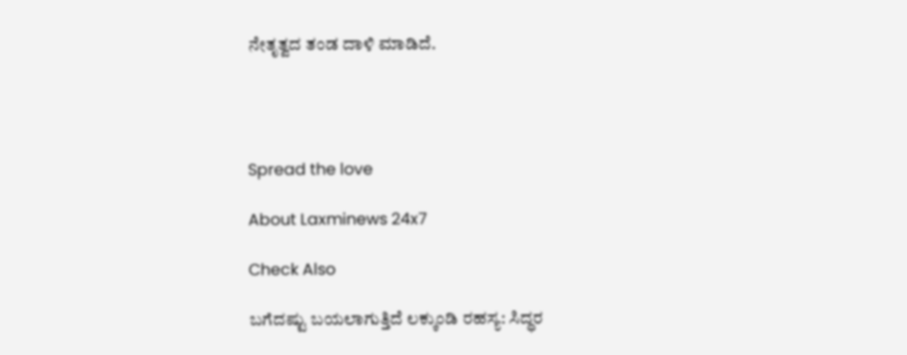ನೇತೃತ್ವದ ತಂಡ ದಾಳಿ ಮಾಡಿದೆ.




Spread the love

About Laxminews 24x7

Check Also

ಬಗೆದಷ್ಟು ಬಯಲಾಗುತ್ತಿದೆ ಲಕ್ಕುಂಡಿ ರಹಸ್ಯ: ಸಿದ್ಧರ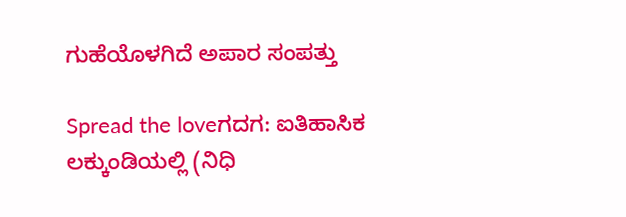ಗುಹೆಯೊಳಗಿದೆ ಅಪಾರ ಸಂಪತ್ತು

Spread the loveಗದಗ: ಐತಿಹಾಸಿಕ ಲಕ್ಕುಂಡಿಯಲ್ಲಿ (ನಿಧಿ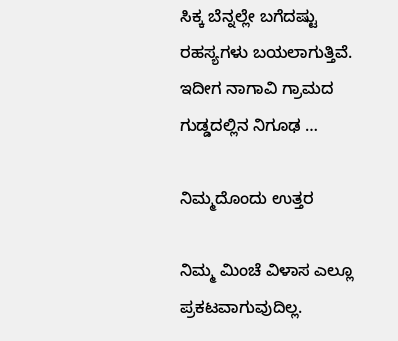ಸಿಕ್ಕ ಬೆನ್ನಲ್ಲೇ ಬಗೆದಷ್ಟು ರಹಸ್ಯಗಳು ಬಯಲಾಗುತ್ತಿವೆ. ಇದೀಗ ನಾಗಾವಿ ಗ್ರಾಮದ ಗುಡ್ಡದಲ್ಲಿನ ನಿಗೂಢ …

ನಿಮ್ಮದೊಂದು ಉತ್ತರ

ನಿಮ್ಮ ಮಿಂಚೆ ವಿಳಾಸ ಎಲ್ಲೂ ಪ್ರಕಟವಾಗುವುದಿಲ್ಲ.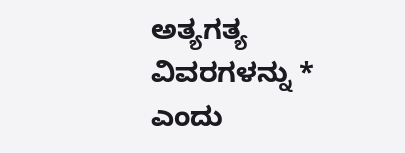ಅತ್ಯಗತ್ಯ ವಿವರಗಳನ್ನು * ಎಂದು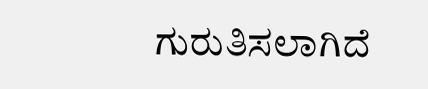ಗುರುತಿಸಲಾಗಿದೆ